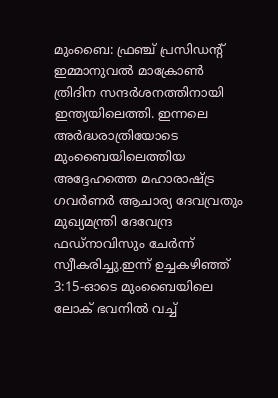മുംബൈ: ഫ്രഞ്ച് പ്രസിഡൻ്റ് ഇമ്മാനുവൽ മാക്രോൺ ത്രിദിന സന്ദർശനത്തിനായി ഇന്ത്യയിലെത്തി. ഇന്നലെ അർദ്ധരാത്രിയോടെ മുംബൈയിലെത്തിയ അദ്ദേഹത്തെ മഹാരാഷ്ട്ര ഗവർണർ ആചാര്യ ദേവവ്രതും മുഖ്യമന്ത്രി ദേവേന്ദ്ര ഫഡ്നാവിസും ചേർന്ന് സ്വീകരിച്ചു.ഇന്ന് ഉച്ചകഴിഞ്ഞ് 3:15-ഓടെ മുംബൈയിലെ ലോക് ഭവനിൽ വച്ച്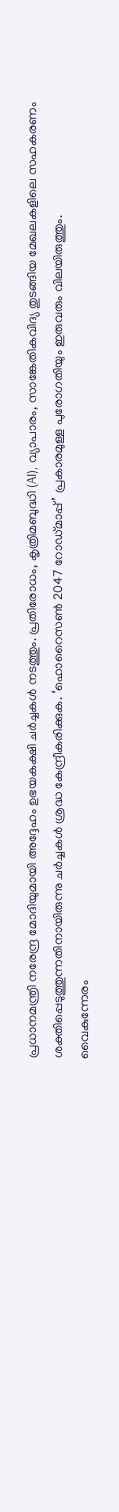പ്രധാനമന്ത്രി നരേന്ദ്ര മോദിയുമായി അദ്ദേഹം ഉഭയകക്ഷി ചർച്ചകൾ നടത്തും. പ്രതിരോധം, കൃത്രിമബുദ്ധി (AI), വ്യാപാരം, സാങ്കേതികവിദ്യ തുടങ്ങിയ മേഖലകളിലെ സഹകരണം ശക്തിപ്പെടുത്തുന്നതിനായിരുന്നു ചർച്ചകൾ ശ്രദ്ധ കേന്ദ്രീകരിക്കുക. ‘ഹൊറൈസൺ 2047 റോഡ്മാപ്പ്’ പ്രകാരമുള്ള പുരോഗതിയും ഇരുവരും വിലയിരുത്തും.
വൈകുന്നേരം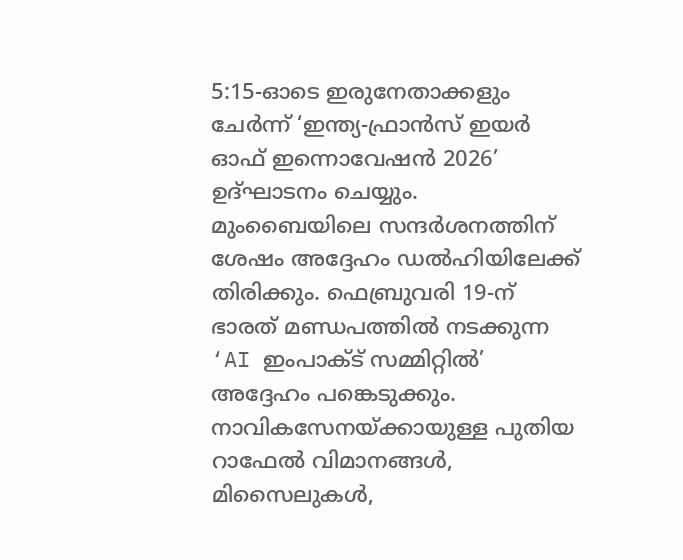5:15-ഓടെ ഇരുനേതാക്കളും ചേർന്ന് ‘ഇന്ത്യ-ഫ്രാൻസ് ഇയർ ഓഫ് ഇന്നൊവേഷൻ 2026’ ഉദ്ഘാടനം ചെയ്യും. മുംബൈയിലെ സന്ദർശനത്തിന് ശേഷം അദ്ദേഹം ഡൽഹിയിലേക്ക് തിരിക്കും. ഫെബ്രുവരി 19-ന് ഭാരത് മണ്ഡപത്തിൽ നടക്കുന്ന ‘AI ഇംപാക്ട് സമ്മിറ്റിൽ’ അദ്ദേഹം പങ്കെടുക്കും. നാവികസേനയ്ക്കായുള്ള പുതിയ റാഫേൽ വിമാനങ്ങൾ, മിസൈലുകൾ,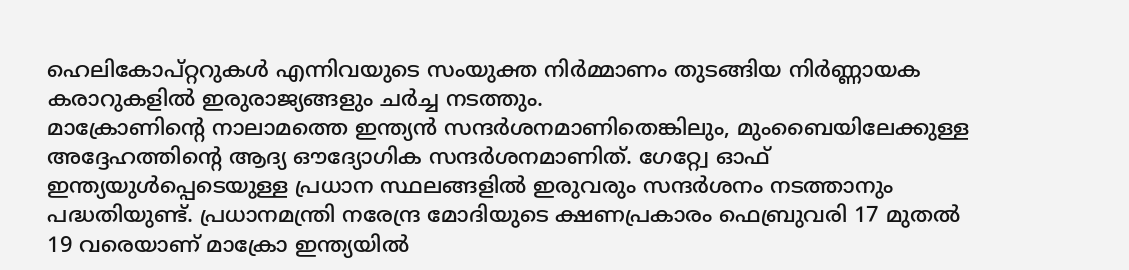ഹെലികോപ്റ്ററുകൾ എന്നിവയുടെ സംയുക്ത നിർമ്മാണം തുടങ്ങിയ നിർണ്ണായക കരാറുകളിൽ ഇരുരാജ്യങ്ങളും ചർച്ച നടത്തും.
മാക്രോണിൻ്റെ നാലാമത്തെ ഇന്ത്യൻ സന്ദർശനമാണിതെങ്കിലും, മുംബൈയിലേക്കുള്ള അദ്ദേഹത്തിൻ്റെ ആദ്യ ഔദ്യോഗിക സന്ദർശനമാണിത്. ഗേറ്റ്വേ ഓഫ് ഇന്ത്യയുൾപ്പെടെയുള്ള പ്രധാന സ്ഥലങ്ങളിൽ ഇരുവരും സന്ദർശനം നടത്താനും പദ്ധതിയുണ്ട്. പ്രധാനമന്ത്രി നരേന്ദ്ര മോദിയുടെ ക്ഷണപ്രകാരം ഫെബ്രുവരി 17 മുതൽ 19 വരെയാണ് മാക്രോ ഇന്ത്യയിൽ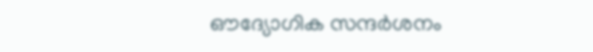ഔദ്യോഗിക സന്ദർശനം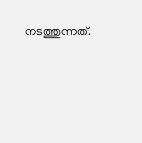നടത്തുന്നത്.